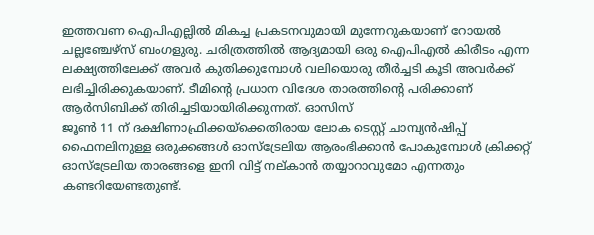ഇത്തവണ ഐപിഎല്ലിൽ മികച്ച പ്രകടനവുമായി മുന്നേറുകയാണ് റോയൽ ചല്ലഞ്ചേഴ്സ് ബംഗളുരു. ചരിത്രത്തിൽ ആദ്യമായി ഒരു ഐപിഎൽ കിരീടം എന്ന ലക്ഷ്യത്തിലേക്ക് അവർ കുതിക്കുമ്പോൾ വലിയൊരു തീർച്ചടി കൂടി അവർക്ക് ലഭിച്ചിരിക്കുകയാണ്. ടീമിന്റെ പ്രധാന വിദേശ താരത്തിന്റെ പരിക്കാണ് ആർസിബിക്ക് തിരിച്ചടിയായിരിക്കുന്നത്. ഓസിസ്
ജൂൺ 11 ന് ദക്ഷിണാഫ്രിക്കയ്ക്കെതിരായ ലോക ടെസ്റ്റ് ചാമ്പ്യൻഷിപ്പ് ഫൈനലിനുള്ള ഒരുക്കങ്ങൾ ഓസ്ട്രേലിയ ആരംഭിക്കാൻ പോകുമ്പോൾ ക്രിക്കറ്റ് ഓസ്ട്രേലിയ താരങ്ങളെ ഇനി വിട്ട് നല്കാൻ തയ്യാറാവുമോ എന്നതും കണ്ടറിയേണ്ടതുണ്ട്.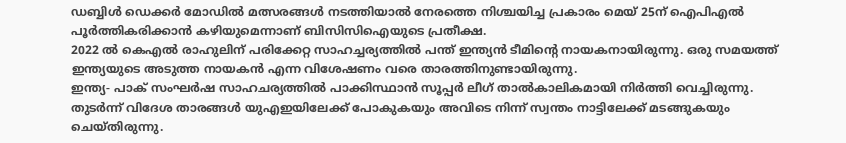ഡബ്ബിൾ ഡെക്കർ മോഡിൽ മത്സരങ്ങൾ നടത്തിയാൽ നേരത്തെ നിശ്ചയിച്ച പ്രകാരം മെയ് 25ന് ഐപിഎൽ പൂർത്തികരിക്കാൻ കഴിയുമെന്നാണ് ബിസിസിഐയുടെ പ്രതീക്ഷ.
2022 ൽ കെഎൽ രാഹുലിന് പരിക്കേറ്റ സാഹച്ചര്യത്തിൽ പന്ത് ഇന്ത്യൻ ടീമിന്റെ നായകനായിരുന്നു. ഒരു സമയത്ത് ഇന്ത്യയുടെ അടുത്ത നായകൻ എന്ന വിശേഷണം വരെ താരത്തിനുണ്ടായിരുന്നു.
ഇന്ത്യ- പാക് സംഘർഷ സാഹചര്യത്തിൽ പാക്കിസ്ഥാൻ സൂപ്പർ ലീഗ് താൽകാലികമായി നിർത്തി വെച്ചിരുന്നു. തുടർന്ന് വിദേശ താരങ്ങൾ യുഎഇയിലേക്ക് പോകുകയും അവിടെ നിന്ന് സ്വന്തം നാട്ടിലേക്ക് മടങ്ങുകയും ചെയ്തിരുന്നു.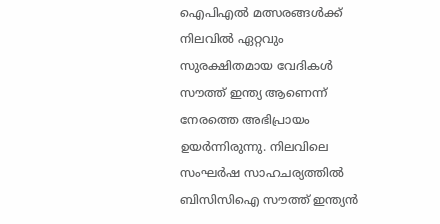ഐപിഎൽ മത്സരങ്ങൾക്ക് നിലവിൽ ഏറ്റവും സുരക്ഷിതമായ വേദികൾ സൗത്ത് ഇന്ത്യ ആണെന്ന് നേരത്തെ അഭിപ്രായം ഉയർന്നിരുന്നു. നിലവിലെ സംഘർഷ സാഹചര്യത്തിൽ ബിസിസിഐ സൗത്ത് ഇന്ത്യൻ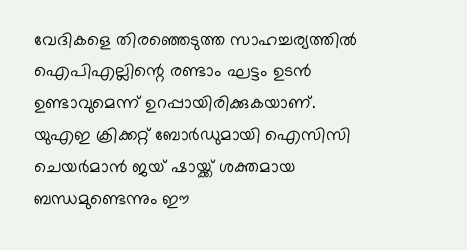വേദികളെ തിരഞ്ഞെടുത്ത സാഹച്ചര്യത്തിൽ ഐപിഎല്ലിന്റെ രണ്ടാം ഘട്ടം ഉടൻ ഉണ്ടാവുമെന്ന് ഉറപ്പായിരിക്കുകയാണ്.
യുഎഇ ക്രിക്കറ്റ് ബോർഡുമായി ഐസിസി ചെയർമാൻ ജയ് ഷായ്ക്ക് ശക്തമായ ബന്ധമുണ്ടെന്നും ഈ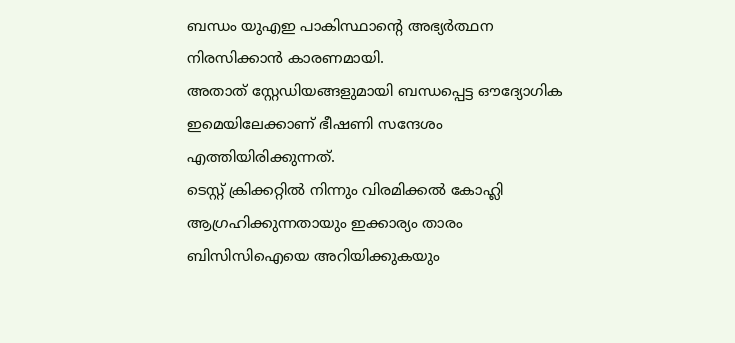ബന്ധം യുഎഇ പാകിസ്ഥാന്റെ അഭ്യർത്ഥന നിരസിക്കാൻ കാരണമായി.
അതാത് സ്റ്റേഡിയങ്ങളുമായി ബന്ധപ്പെട്ട ഔദ്യോഗിക ഇമെയിലേക്കാണ് ഭീഷണി സന്ദേശം എത്തിയിരിക്കുന്നത്.
ടെസ്റ്റ് ക്രിക്കറ്റിൽ നിന്നും വിരമിക്കൽ കോഹ്ലി ആഗ്രഹിക്കുന്നതായും ഇക്കാര്യം താരം ബിസിസിഐയെ അറിയിക്കുകയും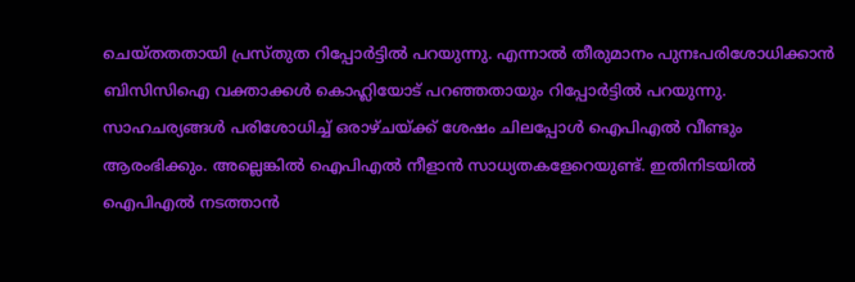ചെയ്തതതായി പ്രസ്തുത റിപ്പോർട്ടിൽ പറയുന്നു. എന്നാൽ തീരുമാനം പുനഃപരിശോധിക്കാൻ ബിസിസിഐ വക്താക്കൾ കൊഹ്ലിയോട് പറഞ്ഞതായും റിപ്പോർട്ടിൽ പറയുന്നു.
സാഹചര്യങ്ങൾ പരിശോധിച്ച് ഒരാഴ്ചയ്ക്ക് ശേഷം ചിലപ്പോൾ ഐപിഎൽ വീണ്ടും ആരംഭിക്കും. അല്ലെങ്കിൽ ഐപിഎൽ നീളാൻ സാധ്യതകളേറെയുണ്ട്. ഇതിനിടയിൽ ഐപിഎൽ നടത്താൻ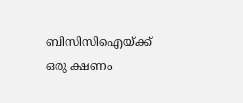ബിസിസിഐയ്ക്ക് ഒരു ക്ഷണം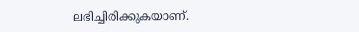ലഭിച്ചിരിക്കുകയാണ്.